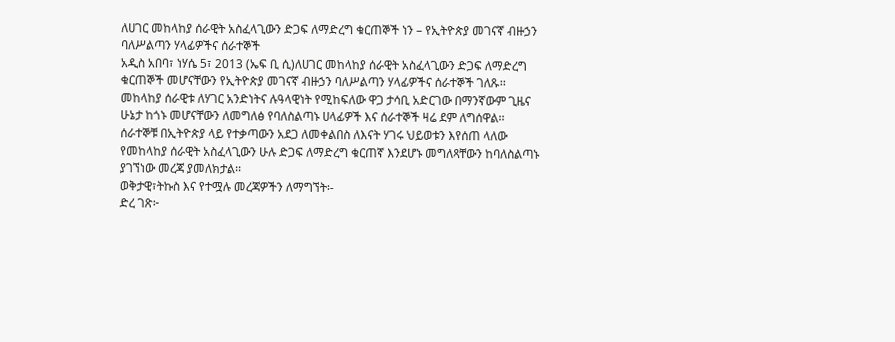ለሀገር መከላከያ ሰራዊት አስፈላጊውን ድጋፍ ለማድረግ ቁርጠኞች ነን – የኢትዮጵያ መገናኛ ብዙኃን ባለሥልጣን ሃላፊዎችና ሰራተኞች
አዲስ አበባ፣ ነሃሴ 5፣ 2013 (ኤፍ ቢ ሲ)ለሀገር መከላከያ ሰራዊት አስፈላጊውን ድጋፍ ለማድረግ ቁርጠኞች መሆናቸውን የኢትዮጵያ መገናኛ ብዙኃን ባለሥልጣን ሃላፊዎችና ሰራተኞች ገለጹ፡፡
መከላከያ ሰራዊቱ ለሃገር አንድነትና ሉዓላዊነት የሚከፍለው ዋጋ ታሳቢ አድርገው በማንኛውም ጊዜና ሁኔታ ከጎኑ መሆናቸውን ለመግለፅ የባለስልጣኑ ሀላፊዎች እና ሰራተኞች ዛሬ ደም ለግሰዋል፡፡
ሰራተኞቹ በኢትዮጵያ ላይ የተቃጣውን አደጋ ለመቀልበስ ለእናት ሃገሩ ህይወቱን እየሰጠ ላለው የመከላከያ ሰራዊት አስፈላጊውን ሁሉ ድጋፍ ለማድረግ ቁርጠኛ እንደሆኑ መግለጻቸውን ከባለስልጣኑ ያገኘነው መረጃ ያመለክታል፡፡
ወቅታዊ፣ትኩስ እና የተሟሉ መረጃዎችን ለማግኘት፡-
ድረ ገጽ፦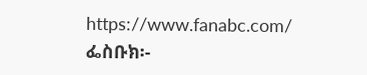https://www.fanabc.com/
ፌስቡክ፡-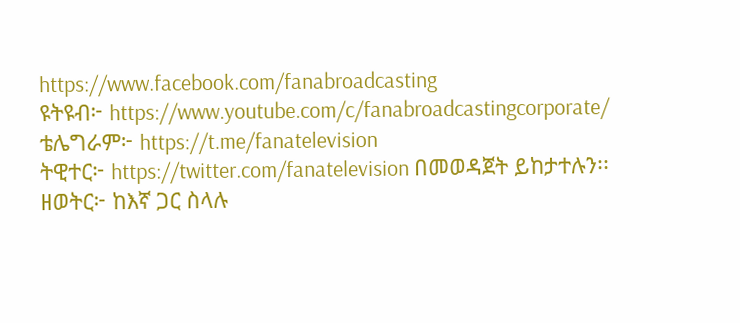https://www.facebook.com/fanabroadcasting
ዩትዩብ፦ https://www.youtube.com/c/fanabroadcastingcorporate/
ቴሌግራም፦ https://t.me/fanatelevision
ትዊተር፦ https://twitter.com/fanatelevision በመወዳጀት ይከታተሉን፡፡
ዘወትር፦ ከእኛ ጋር ስላሉ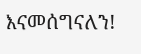እናመሰግናለን!